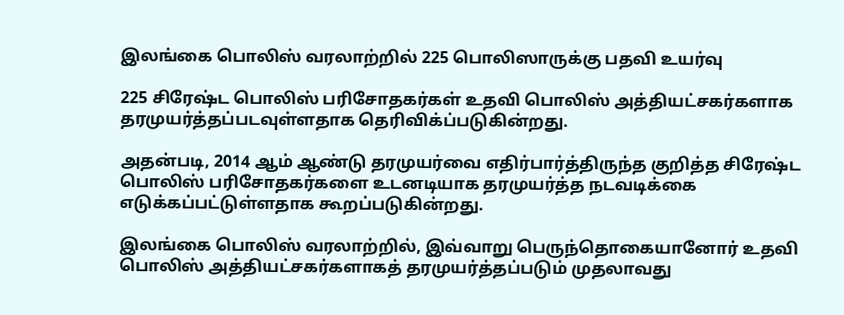இலங்கை பொலிஸ் வரலாற்றில் 225 பொலிஸாருக்கு பதவி உயர்வு

225 சிரேஷ்ட பொலிஸ் பரிசோதகர்கள் உதவி பொலிஸ் அத்தியட்சகர்களாக தரமுயர்த்தப்படவுள்ளதாக தெரிவிக்ப்படுகின்றது.

அதன்படி, 2014 ஆம் ஆண்டு தரமுயர்வை எதிர்பார்த்திருந்த குறித்த சிரேஷ்ட பொலிஸ் பரிசோதகர்களை உடனடியாக தரமுயர்த்த நடவடிக்கை எடுக்கப்பட்டுள்ளதாக கூறப்படுகின்றது.

இலங்கை பொலிஸ் வரலாற்றில், இவ்வாறு பெருந்தொகையானோர் உதவி பொலிஸ் அத்தியட்சகர்களாகத் தரமுயர்த்தப்படும் முதலாவது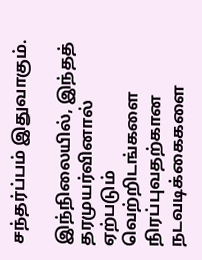சந்தர்ப்பம் இதுவாகும்.

இந்நிலையில், இந்தத் தரமுயர்வினால் ஏற்படும் வெற்றிடங்களை நிரப்புவதற்கான நடவடிக்கைகளை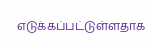எடுக்கப்பட்டுள்ளதாக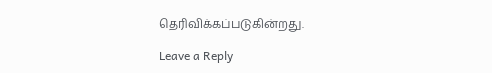தெரிவிக்கப்படுகின்றது.

Leave a Reply